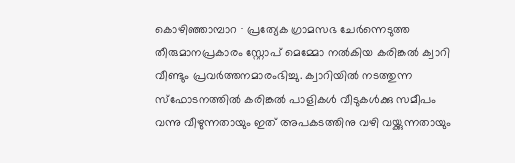കൊഴിഞ്ഞാമ്പാറ ∙ പ്രത്യേക ഗ്രാമസഭ ചേർന്നെടുത്ത തീരുമാനപ്രകാരം സ്റ്റോപ് മെമ്മോ നൽകിയ കരിങ്കൽ ക്വാറി വീണ്ടും പ്രവർത്തനമാരംഭിച്ചു. ക്വാറിയിൽ നടത്തുന്ന സ്ഫോടനത്തിൽ കരിങ്കൽ പാളികൾ വീടുകൾക്കു സമീപം വന്നു വീഴുന്നതായും ഇത് അപകടത്തിനു വഴി വയ്ക്കുന്നതായും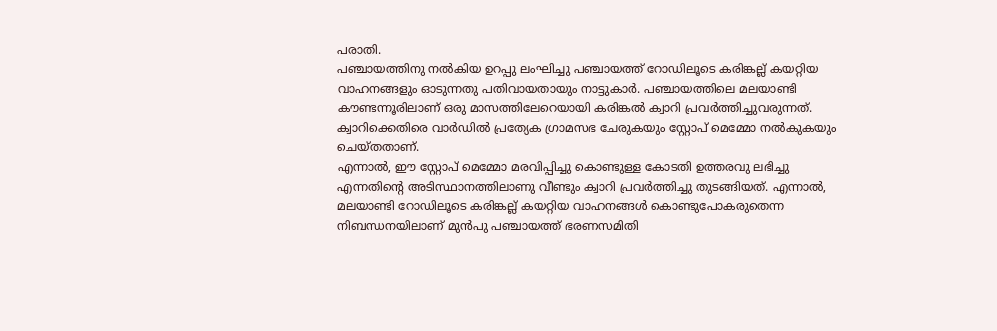പരാതി.
പഞ്ചായത്തിനു നൽകിയ ഉറപ്പു ലംഘിച്ചു പഞ്ചായത്ത് റോഡിലൂടെ കരിങ്കല്ല് കയറ്റിയ വാഹനങ്ങളും ഓടുന്നതു പതിവായതായും നാട്ടുകാർ. പഞ്ചായത്തിലെ മലയാണ്ടി കൗണ്ടന്നൂരിലാണ് ഒരു മാസത്തിലേറെയായി കരിങ്കൽ ക്വാറി പ്രവർത്തിച്ചുവരുന്നത്.
ക്വാറിക്കെതിരെ വാർഡിൽ പ്രത്യേക ഗ്രാമസഭ ചേരുകയും സ്റ്റോപ് മെമ്മോ നൽകുകയും ചെയ്തതാണ്.
എന്നാൽ, ഈ സ്റ്റോപ് മെമ്മോ മരവിപ്പിച്ചു കൊണ്ടുള്ള കോടതി ഉത്തരവു ലഭിച്ചു എന്നതിന്റെ അടിസ്ഥാനത്തിലാണു വീണ്ടും ക്വാറി പ്രവർത്തിച്ചു തുടങ്ങിയത്. എന്നാൽ, മലയാണ്ടി റോഡിലൂടെ കരിങ്കല്ല് കയറ്റിയ വാഹനങ്ങൾ കൊണ്ടുപോകരുതെന്ന നിബന്ധനയിലാണ് മുൻപു പഞ്ചായത്ത് ഭരണസമിതി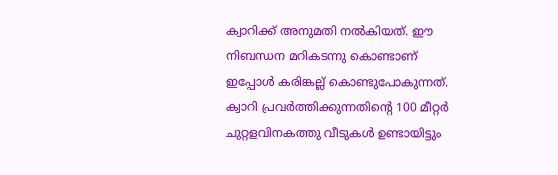ക്വാറിക്ക് അനുമതി നൽകിയത്. ഈ നിബന്ധന മറികടന്നു കൊണ്ടാണ് ഇപ്പോൾ കരിങ്കല്ല് കൊണ്ടുപോകുന്നത്.
ക്വാറി പ്രവർത്തിക്കുന്നതിന്റെ 100 മീറ്റർ ചുറ്റളവിനകത്തു വീടുകൾ ഉണ്ടായിട്ടും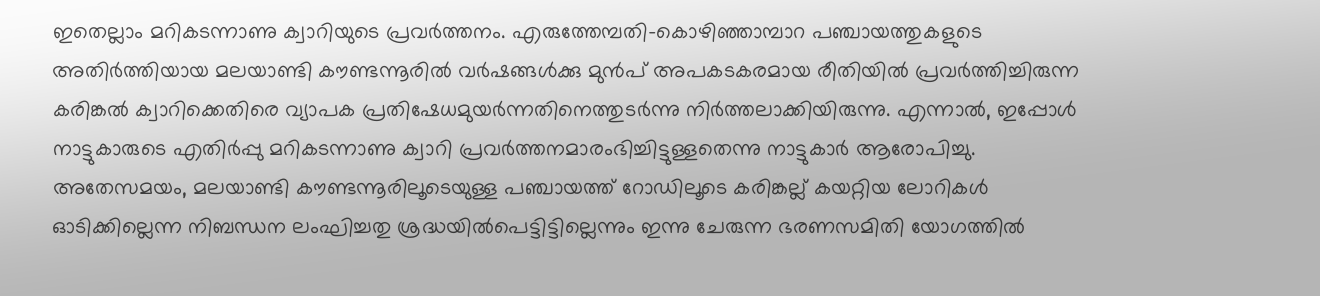ഇതെല്ലാം മറികടന്നാണു ക്വാറിയുടെ പ്രവർത്തനം. എരുത്തേമ്പതി-കൊഴിഞ്ഞാമ്പാറ പഞ്ചായത്തുകളുടെ അതിർത്തിയായ മലയാണ്ടി കൗണ്ടന്നൂരിൽ വർഷങ്ങൾക്കു മുൻപ് അപകടകരമായ രീതിയിൽ പ്രവർത്തിച്ചിരുന്ന കരിങ്കൽ ക്വാറിക്കെതിരെ വ്യാപക പ്രതിഷേധമുയർന്നതിനെത്തുടർന്നു നിർത്തലാക്കിയിരുന്നു. എന്നാൽ, ഇപ്പോൾ നാട്ടുകാരുടെ എതിർപ്പു മറികടന്നാണു ക്വാറി പ്രവർത്തനമാരംഭിച്ചിട്ടുള്ളതെന്നു നാട്ടുകാർ ആരോപിച്ചു.
അതേസമയം, മലയാണ്ടി കൗണ്ടന്നൂരിലൂടെയുള്ള പഞ്ചായത്ത് റോഡിലൂടെ കരിങ്കല്ല് കയറ്റിയ ലോറികൾ ഓടിക്കില്ലെന്ന നിബന്ധന ലംഘിച്ചതു ശ്രദ്ധയിൽപെട്ടിട്ടില്ലെന്നും ഇന്നു ചേരുന്ന ഭരണസമിതി യോഗത്തിൽ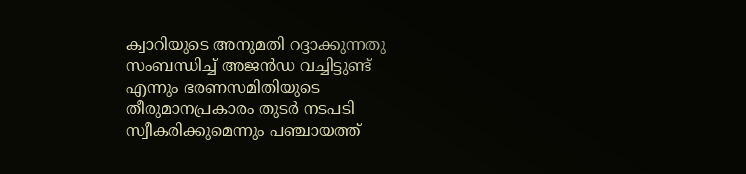ക്വാറിയുടെ അനുമതി റദ്ദാക്കുന്നതു സംബന്ധിച്ച് അജൻഡ വച്ചിട്ടുണ്ട് എന്നും ഭരണസമിതിയുടെ തീരുമാനപ്രകാരം തുടർ നടപടി സ്വീകരിക്കുമെന്നും പഞ്ചായത്ത്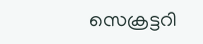സെക്രട്ടറി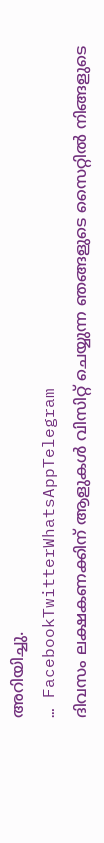അറിയിച്ചു.
… FacebookTwitterWhatsAppTelegram
ദിവസം ലക്ഷകണക്കിന് ആളുകൾ വിസിറ്റ് ചെയ്യുന്ന ഞങ്ങളുടെ സൈറ്റിൽ നിങ്ങളുടെ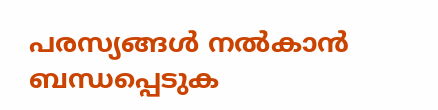പരസ്യങ്ങൾ നൽകാൻ ബന്ധപ്പെടുക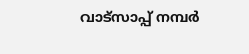വാട്സാപ്പ് നമ്പർ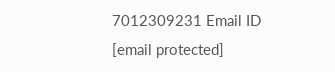7012309231 Email ID [email protected]